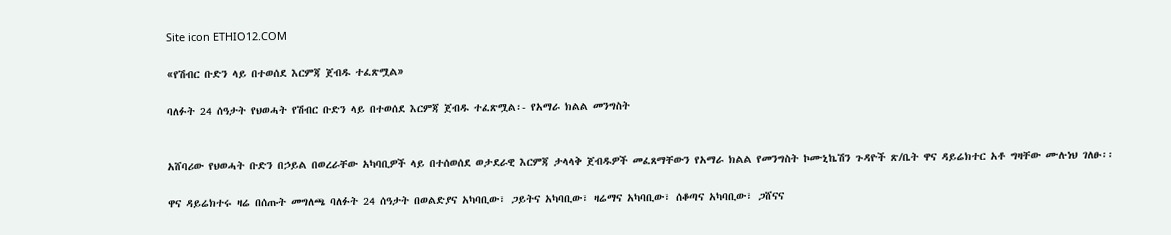Site icon ETHIO12.COM

«የሽብር ቡድን ላይ በተወሰደ እርምጃ ጀብዱ ተፈጽሟል»

ባለፉት 24 ሰዓታት የህወሓት የሽብር ቡድን ላይ በተወሰደ እርምጃ ጀብዱ ተፈጽሟል፡- የአማራ ክልል መንግስት


አሸባሪው የህወሓት ቡድን በኃይል በወረራቸው አካባቢዎች ላይ በተሰወሰደ ወታደራዊ እርምጃ ታላላቅ ጀብዱዎች መፈጸማቸውን የአማራ ክልል የመንግስት ኮሙኒኬሽን ጉዳዮች ጽ/ቤት ዋና ዳይሬክተር አቶ ግዛቸው ሙሉነህ ገለፁ፡፡

ዋና ዳይሬክተሩ ዛሬ በሰጡት መግለጫ ባለፉት 24 ሰዓታት በወልድያና አካባቢው፣ ጋይትና አካባቢው፣ ዛሬማና አካባቢው፣ ሰቆጣና አካባቢው፣ ጋሸናና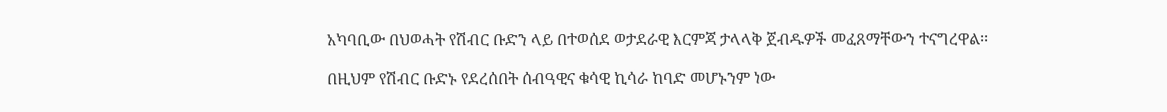አካባቢው በህወሓት የሽብር ቡድን ላይ በተወሰደ ወታደራዊ እርምጃ ታላላቅ ጀብዱዎች መፈጸማቸውን ተናግረዋል፡፡

በዚህም የሽብር ቡድኑ የደረሰበት ሰብዓዊና ቁሳዊ ኪሳራ ከባድ መሆኑንም ነው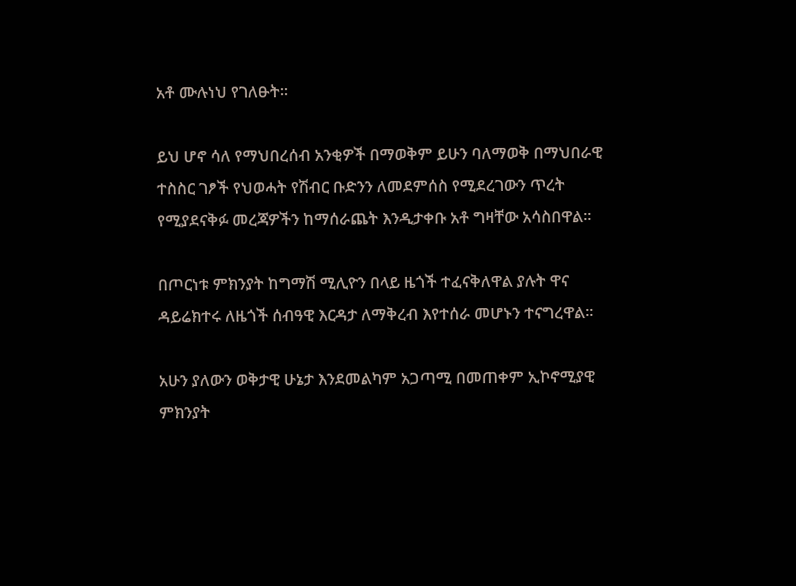አቶ ሙሉነህ የገለፁት፡፡

ይህ ሆኖ ሳለ የማህበረሰብ አንቂዎች በማወቅም ይሁን ባለማወቅ በማህበራዊ ተስስር ገፆች የህወሓት የሽብር ቡድንን ለመደምሰስ የሚደረገውን ጥረት የሚያደናቅፉ መረጃዎችን ከማሰራጨት እንዲታቀቡ አቶ ግዛቸው አሳስበዋል፡፡

በጦርነቱ ምክንያት ከግማሽ ሚሊዮን በላይ ዜጎች ተፈናቅለዋል ያሉት ዋና ዳይሬክተሩ ለዜጎች ሰብዓዊ እርዳታ ለማቅረብ እየተሰራ መሆኑን ተናግረዋል፡፡

አሁን ያለውን ወቅታዊ ሁኔታ እንደመልካም አጋጣሚ በመጠቀም ኢኮኖሚያዊ ምክንያት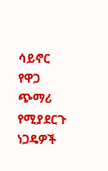ሳይኖር የዋጋ ጭማሪ የሚያደርጉ ነጋዴዎች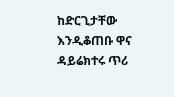ከድርጊታቸው እንዲቆጠቡ ዋና ዳይሬክተሩ ጥሪ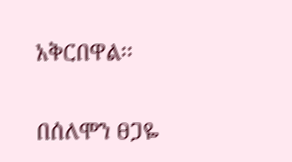አቅርበዋል፡፡

በሰለሞን ፀጋዬ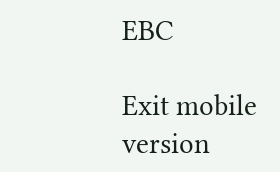EBC

Exit mobile version